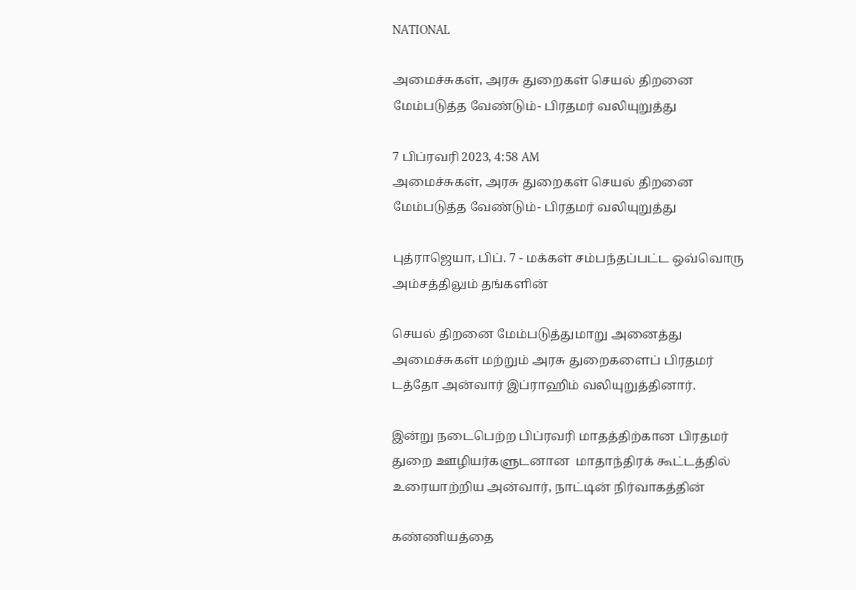NATIONAL

அமைச்சுகள், அரசு துறைகள் செயல் திறனை மேம்படுத்த வேண்டும்- பிரதமர் வலியுறுத்து

7 பிப்ரவரி 2023, 4:58 AM
அமைச்சுகள், அரசு துறைகள் செயல் திறனை மேம்படுத்த வேண்டும்- பிரதமர் வலியுறுத்து

புத்ராஜெயா, பிப். 7 - மக்கள் சம்பந்தப்பட்ட ஒவ்வொரு அம்சத்திலும் தங்களின்

செயல் திறனை மேம்படுத்துமாறு அனைத்து அமைச்சுகள் மற்றும் அரசு துறைகளைப் பிரதமர் டத்தோ அன்வார் இப்ராஹிம் வலியுறுத்தினார்.

இன்று நடைபெற்ற பிப்ரவரி மாதத்திற்கான பிரதமர் துறை ஊழியர்களுடனான  மாதாந்திரக் கூட்டத்தில் உரையாற்றிய அன்வார், நாட்டின் நிர்வாகத்தின்

கண்ணியத்தை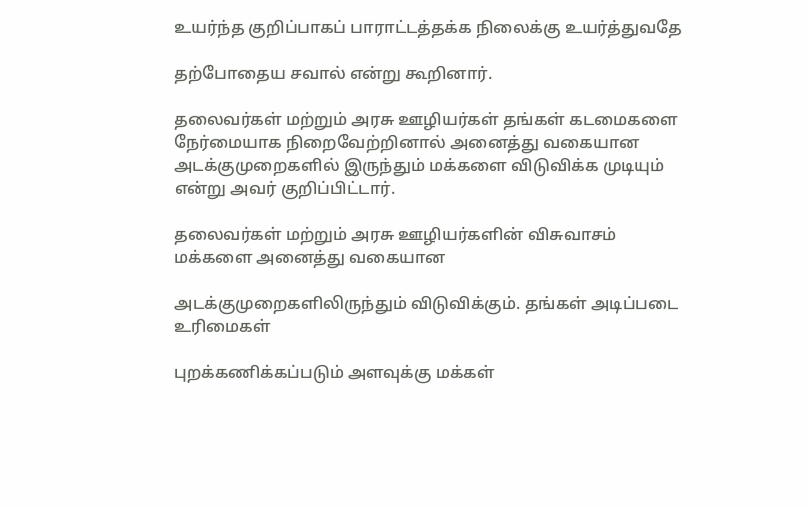உயர்ந்த குறிப்பாகப் பாராட்டத்தக்க நிலைக்கு உயர்த்துவதே

தற்போதைய சவால் என்று கூறினார்.

தலைவர்கள் மற்றும் அரசு ஊழியர்கள் தங்கள் கடமைகளை நேர்மையாக நிறைவேற்றினால் அனைத்து வகையான அடக்குமுறைகளில் இருந்தும் மக்களை விடுவிக்க முடியும் என்று அவர் குறிப்பிட்டார்.

தலைவர்கள் மற்றும் அரசு ஊழியர்களின் விசுவாசம் மக்களை அனைத்து வகையான

அடக்குமுறைகளிலிருந்தும் விடுவிக்கும். தங்கள் அடிப்படை உரிமைகள்

புறக்கணிக்கப்படும் அளவுக்கு மக்கள்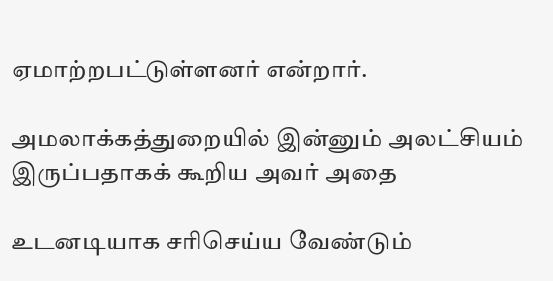ஏமாற்றபட்டுள்ளனர் என்றார்.

அமலாக்கத்துறையில் இன்னும் அலட்சியம் இருப்பதாகக் கூறிய அவர் அதை

உடனடியாக சரிசெய்ய வேண்டும்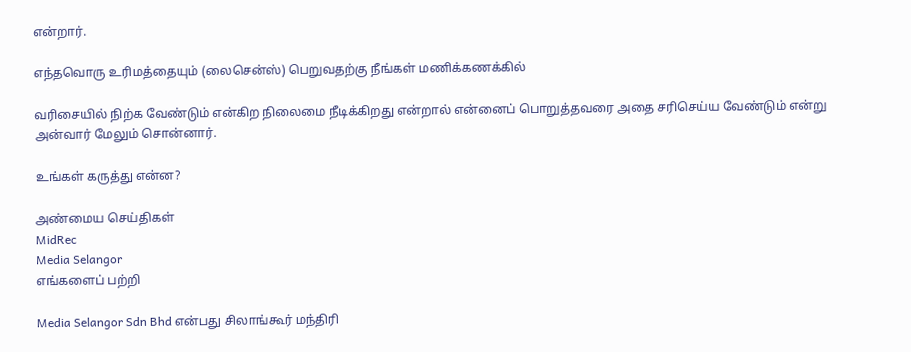என்றார்.

எந்தவொரு உரிமத்தையும் (லைசென்ஸ்) பெறுவதற்கு நீங்கள் மணிக்கணக்கில்

வரிசையில் நிற்க வேண்டும் என்கிற நிலைமை நீடிக்கிறது என்றால் என்னைப் பொறுத்தவரை அதை சரிசெய்ய வேண்டும் என்று அன்வார் மேலும் சொன்னார்.

உங்கள் கருத்து என்ன?

அண்மைய செய்திகள்
MidRec
Media Selangor
எங்களைப் பற்றி

Media Selangor Sdn Bhd என்பது சிலாங்கூர் மந்திரி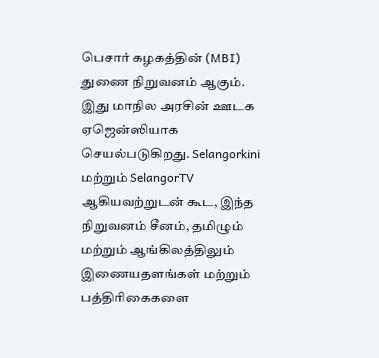பெசார் கழகத்தின் (MBI) துணை நிறுவனம் ஆகும். இது மாநில அரசின் ஊடக ஏஜென்ஸியாக செயல்படுகிறது. Selangorkini மற்றும் SelangorTV ஆகியவற்றுடன் கூட, இந்த நிறுவனம் சீனம், தமிழும் மற்றும் ஆங்கிலத்திலும் இணையதளங்கள் மற்றும் பத்திரிகைகளை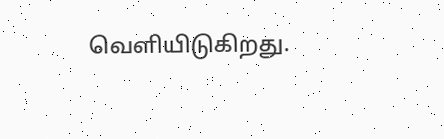வெளியிடுகிறது.